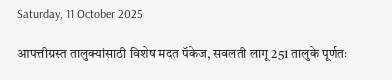Saturday, 11 October 2025

आपत्तीग्रस्त तालुक्यांसाठी विशेष मदत पॅकेज, सवलती लागू 251 तालुके पूर्णतः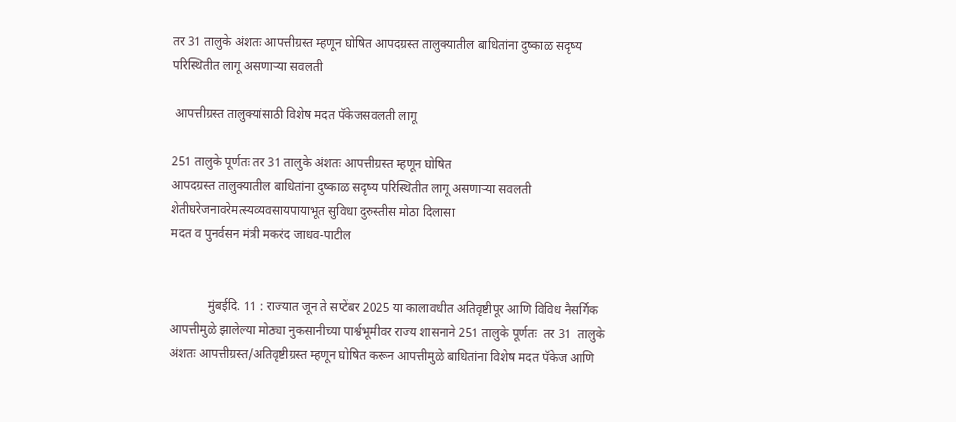तर 31 तालुके अंशतः आपत्तीग्रस्त म्हणून घोषित आपदग्रस्त तालुक्यातील बाधितांना दुष्काळ सदृष्य परिस्थितीत लागू असणाऱ्या सवलती

 आपत्तीग्रस्त तालुक्यांसाठी विशेष मदत पॅकेजसवलती लागू

251 तालुके पूर्णतः तर 31 तालुके अंशतः आपत्तीग्रस्त म्हणून घोषित
आपदग्रस्त तालुक्यातील बाधितांना दुष्काळ सदृष्य परिस्थितीत लागू असणाऱ्या सवलती
शेतीघरेजनावरेमत्स्यव्यवसायपायाभूत सुविधा दुरुस्तीस मोठा दिलासा
मदत व पुनर्वसन मंत्री मकरंद जाधव-पाटील


            मुंबईदि. 11 : राज्यात जून ते सप्टेंबर 2025 या कालावधीत अतिवृष्टीपूर आणि विविध नैसर्गिक आपत्तीमुळे झालेल्या मोठ्या नुकसानीच्या पार्श्वभूमीवर राज्य शासनाने 251 तालुके पूर्णतः  तर 31  तालुके अंशतः आपत्तीग्रस्त/अतिवृष्टीग्रस्त म्हणून घोषित करून आपत्तीमुळे बाधितांना विशेष मदत पॅकेज आणि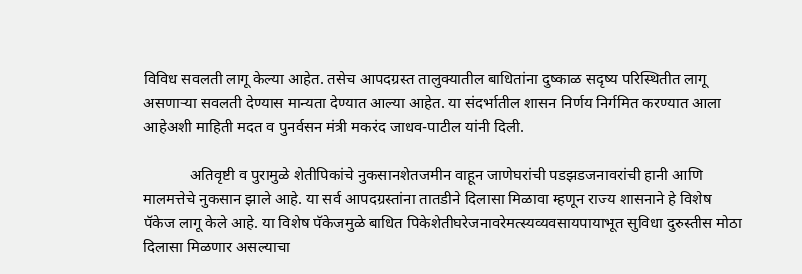विविध सवलती लागू केल्या आहेत. तसेच आपदग्रस्त तालुक्यातील बाधितांना दुष्काळ सदृष्य परिस्थितीत लागू असणाऱ्या सवलती देण्यास मान्यता देण्यात आल्या आहेत. या संदर्भातील शासन निर्णय निर्गमित करण्यात आला आहेअशी माहिती मदत व पुनर्वसन मंत्री मकरंद जाधव-पाटील यांनी दिली.

            अतिवृष्टी व पुरामुळे शेतीपिकांचे नुकसानशेतजमीन वाहून जाणेघरांची पडझडजनावरांची हानी आणि मालमत्तेचे नुकसान झाले आहे. या सर्व आपदग्रस्तांना तातडीने दिलासा मिळावा म्हणून राज्य शासनाने हे विशेष पॅकेज लागू केले आहे. या विशेष पॅकेजमुळे बाधित पिकेशेतीघरेजनावरेमत्स्यव्यवसायपायाभूत सुविधा दुरुस्तीस मोठा दिलासा मिळणार असल्याचा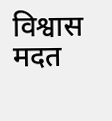विश्वास मदत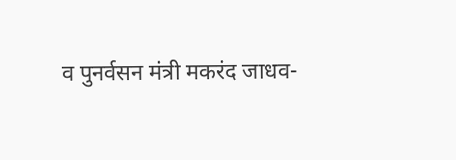व पुनर्वसन मंत्री मकरंद जाधव-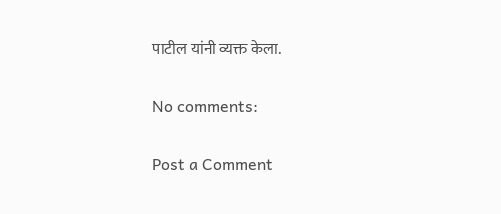पाटील यांनी व्यक्त केला.

No comments:

Post a Comment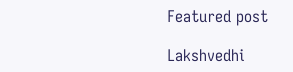Featured post

Lakshvedhi